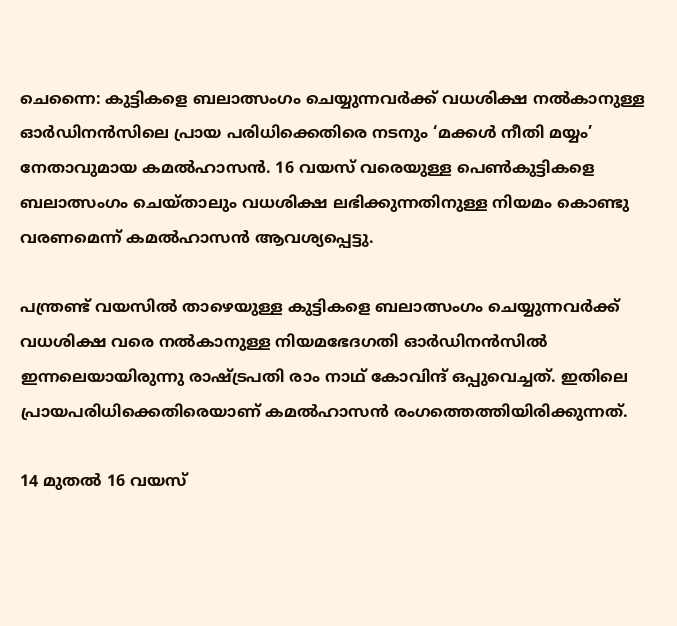ചെന്നൈ: കുട്ടികളെ ബലാത്സംഗം ചെയ്യുന്നവര്‍ക്ക് വധശിക്ഷ നല്‍കാനുള്ള ഓര്‍ഡിനന്‍സിലെ പ്രായ പരിധിക്കെതിരെ നടനും ‘മക്കള്‍ നീതി മയ്യം’ നേതാവുമായ കമല്‍ഹാസന്‍. 16 വയസ് വരെയുള്ള പെണ്‍കുട്ടികളെ ബലാത്സംഗം ചെയ്താലും വധശിക്ഷ ലഭിക്കുന്നതിനുള്ള നിയമം കൊണ്ടു വരണമെന്ന് കമല്‍ഹാസന്‍ ആവശ്യപ്പെട്ടു.

പന്ത്രണ്ട് വയസില്‍ താഴെയുള്ള കുട്ടികളെ ബലാത്സംഗം ചെയ്യുന്നവര്‍ക്ക് വധശിക്ഷ വരെ നല്‍കാനുള്ള നിയമഭേദഗതി ഓര്‍ഡിനന്‍സില്‍ ഇന്നലെയായിരുന്നു രാഷ്ട്രപതി രാം നാഥ് കോവിന്ദ് ഒപ്പുവെച്ചത്. ഇതിലെ പ്രായപരിധിക്കെതിരെയാണ് കമല്‍ഹാസന്‍ രംഗത്തെത്തിയിരിക്കുന്നത്.

14 മുതല്‍ 16 വയസ്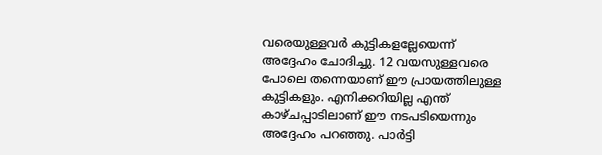വരെയുള്ളവര്‍ കുട്ടികളല്ലേയെന്ന് അദ്ദേഹം ചോദിച്ചു. 12 വയസുള്ളവരെ പോലെ തന്നെയാണ് ഈ പ്രായത്തിലുള്ള കുട്ടികളും. എനിക്കറിയില്ല എന്ത് കാഴ്ചപ്പാടിലാണ് ഈ നടപടിയെന്നും അദ്ദേഹം പറഞ്ഞു. പാര്‍ട്ടി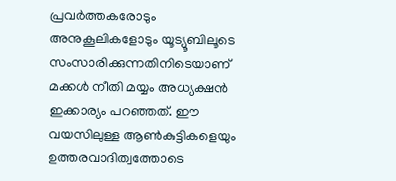പ്രവര്‍ത്തകരോടും അനുകൂലികളോടും യൂട്യൂബിലൂടെ സംസാരിക്കുന്നതിനിടെയാണ് മക്കള്‍ നീതി മയ്യം അധ്യക്ഷന്‍ ഇക്കാര്യം പറഞ്ഞത്. ഈ വയസിലുള്ള ആണ്‍കുട്ടികളെയും ഉത്തരവാദിത്വത്തോടെ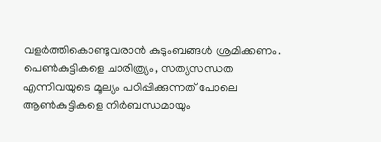വളര്‍ത്തികൊണ്ടുവരാന്‍ കുടുംബങ്ങള്‍ ശ്രമിക്കണം. പെണ്‍കുട്ടികളെ ചാരിത്ര്യം, സത്യസന്ധത എന്നിവയുടെ മൂല്യം പഠിപ്പിക്കുന്നത് പോലെ ആണ്‍കുട്ടികളെ നിര്‍ബന്ധമായും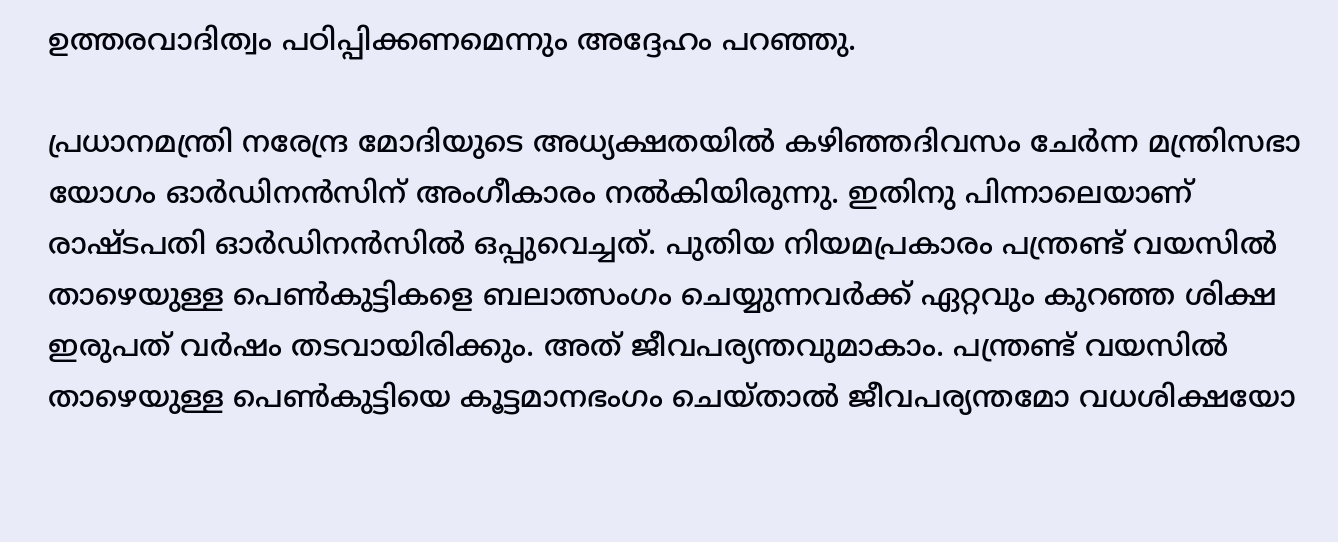ഉത്തരവാദിത്വം പഠിപ്പിക്കണമെന്നും അദ്ദേഹം പറഞ്ഞു.

പ്രധാനമന്ത്രി നരേന്ദ്ര മോദിയുടെ അധ്യക്ഷതയില്‍ കഴിഞ്ഞദിവസം ചേര്‍ന്ന മന്ത്രിസഭാ യോഗം ഓര്‍ഡിനന്‍സിന് അംഗീകാരം നല്‍കിയിരുന്നു. ഇതിനു പിന്നാലെയാണ് രാഷ്ടപതി ഓര്‍ഡിനന്‍സില്‍ ഒപ്പുവെച്ചത്. പുതിയ നിയമപ്രകാരം പന്ത്രണ്ട് വയസില്‍ താഴെയുള്ള പെണ്‍കുട്ടികളെ ബലാത്സംഗം ചെയ്യുന്നവര്‍ക്ക് ഏറ്റവും കുറഞ്ഞ ശിക്ഷ ഇരുപത് വര്‍ഷം തടവായിരിക്കും. അത് ജീവപര്യന്തവുമാകാം. പന്ത്രണ്ട് വയസില്‍ താഴെയുള്ള പെണ്‍കുട്ടിയെ കൂട്ടമാനഭംഗം ചെയ്താല്‍ ജീവപര്യന്തമോ വധശിക്ഷയോ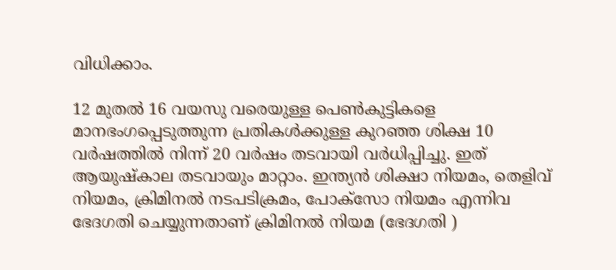വിധിക്കാം.

12 മുതല്‍ 16 വയസു വരെയുള്ള പെണ്‍കുട്ടികളെ മാനഭംഗപ്പെടുത്തുന്ന പ്രതികള്‍ക്കുള്ള കുറഞ്ഞ ശിക്ഷ 10 വര്‍ഷത്തില്‍ നിന്ന് 20 വര്‍ഷം തടവായി വര്‍ധിപ്പിച്ചു. ഇത് ആയുഷ്‌കാല തടവായും മാറ്റാം. ഇന്ത്യന്‍ ശിക്ഷാ നിയമം, തെളിവ് നിയമം, ക്രിമിനല്‍ നടപടിക്രമം, പോക്‌സോ നിയമം എന്നിവ ഭേദഗതി ചെയ്യുന്നതാണ് ക്രിമിനല്‍ നിയമ (ഭേദഗതി )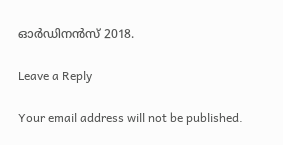ഓര്‍ഡിനന്‍സ് 2018.

Leave a Reply

Your email address will not be published.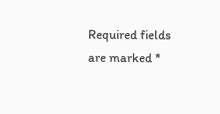Required fields are marked *